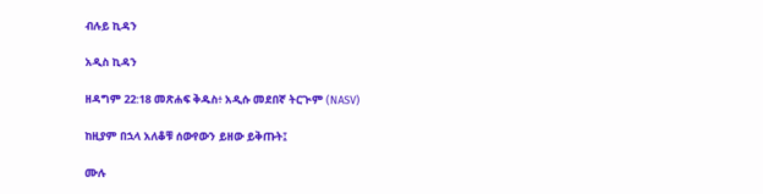ብሉይ ኪዳን

አዲስ ኪዳን

ዘዳግም 22:18 መጽሐፍ ቅዱስ፥ አዲሱ መደበኛ ትርጒም (NASV)

ከዚያም በኋላ አለቆቹ ሰውየውን ይዘው ይቅጡት፤

ሙሉ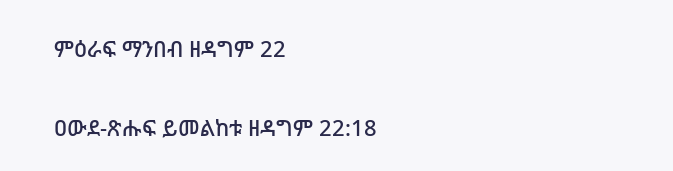ምዕራፍ ማንበብ ዘዳግም 22

ዐውደ-ጽሑፍ ይመልከቱ ዘዳግም 22:18